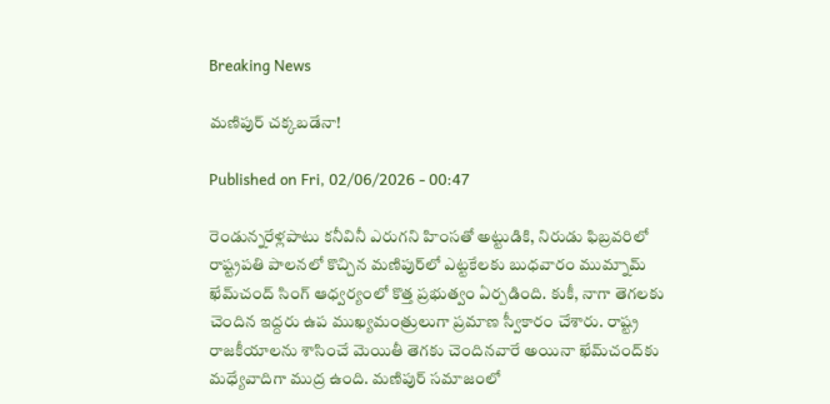Breaking News

మణిపుర్‌ చక్కబడేనా!

Published on Fri, 02/06/2026 - 00:47

రెండున్నరేళ్లపాటు కనీవినీ ఎరుగని హింసతో అట్టుడికి, నిరుడు ఫిబ్రవరిలో రాష్ట్రపతి పాలనలో కొచ్చిన మణిపుర్‌లో ఎట్టకేలకు బుధవారం ముమ్నామ్‌ ఖేమ్‌చంద్‌ సింగ్‌ ఆధ్వర్యంలో కొత్త ప్రభుత్వం ఏర్పడింది. కుకీ, నాగా తెగలకు చెందిన ఇద్దరు ఉప ముఖ్యమంత్రులుగా ప్రమాణ స్వీకారం చేశారు. రాష్ట్ర రాజకీయాలను శాసించే మెయితీ తెగకు చెందినవారే అయినా ఖేమ్‌చంద్‌కు మధ్యేవాదిగా ముద్ర ఉంది. మణిపుర్‌ సమాజంలో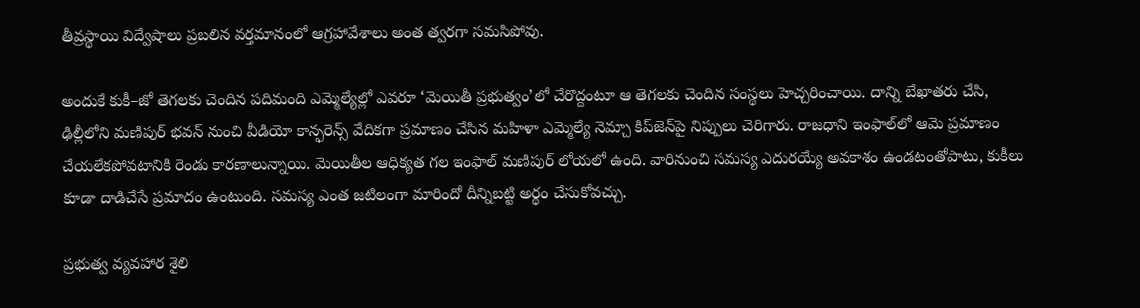తీవ్రస్థాయి విద్వేషాలు ప్రబలిన వర్తమానంలో ఆగ్రహావేశాలు అంత త్వరగా సమసిపోవు.

అందుకే కుకీ–జో తెగలకు చెందిన పదిమంది ఎమ్మెల్యేల్లో ఎవరూ ‘మెయితీ ప్రభుత్వం’లో చేరొద్దంటూ ఆ తెగలకు చెందిన సంస్థలు హెచ్చరించాయి. దాన్ని బేఖాతరు చేసి, ఢిల్లీలోని మణిపుర్‌ భవన్‌ నుంచి వీడియో కాన్ఫరెన్స్‌ వేదికగా ప్రమాణం చేసిన మహిళా ఎమ్మెల్యే నెమ్చా కిప్‌జెన్‌పై నిప్పులు చెరిగారు. రాజధాని ఇంఫాల్‌లో ఆమె ప్రమాణం చేయలేకపోవటానికి రెండు కారణాలున్నాయి. మెయితీల ఆధిక్యత గల ఇంఫాల్‌ మణిపుర్‌ లోయలో ఉంది. వారినుంచి సమస్య ఎదురయ్యే అవకాశం ఉండటంతోపాటు, కుకీలు కూడా దాడిచేసే ప్రమాదం ఉంటుంది. సమస్య ఎంత జటిలంగా మారిందో దీన్నిబట్టి అర్థం చేసుకోవచ్చు.

ప్రభుత్వ వ్యవహార శైలి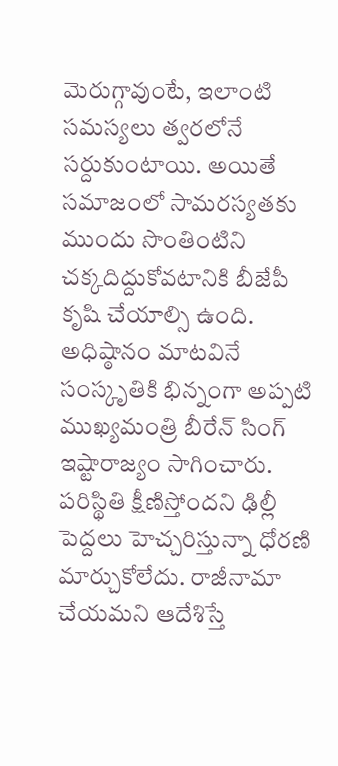మెరుగ్గావుంటే, ఇలాంటి సమస్యలు త్వరలోనే సర్దుకుంటాయి. అయితే సమాజంలో సామరస్యతకు ముందు సొంతింటిని చక్కదిద్దుకోవటానికి బీజేపీ కృషి చేయాల్సి ఉంది. అధిష్ఠానం మాటవినే సంస్కృతికి భిన్నంగా అప్పటి ముఖ్యమంత్రి బీరేన్‌ సింగ్‌ ఇష్టారాజ్యం సాగించారు. పరిస్థితి క్షీణిస్తోందని ఢిల్లీ పెద్దలు హెచ్చరిస్తున్నా ధోరణి మార్చుకోలేదు. రాజీనామా చేయమని ఆదేశిస్తే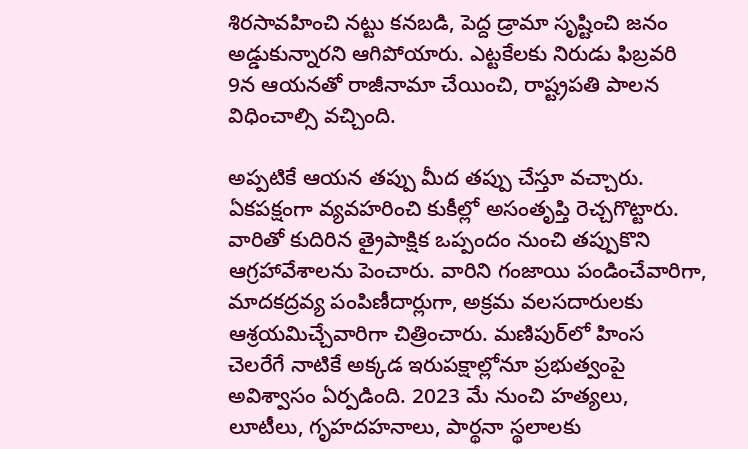శిరసావహించి నట్టు కనబడి, పెద్ద డ్రామా సృష్టించి జనం అడ్డుకున్నారని ఆగిపోయారు. ఎట్టకేలకు నిరుడు ఫిబ్రవరి 9న ఆయనతో రాజీనామా చేయించి, రాష్ట్రపతి పాలన విధించాల్సి వచ్చింది.

అప్పటికే ఆయన తప్పు మీద తప్పు చేస్తూ వచ్చారు. ఏకపక్షంగా వ్యవహరించి కుకీల్లో అసంతృప్తి రెచ్చగొట్టారు. వారితో కుదిరిన త్రైపాక్షిక ఒప్పందం నుంచి తప్పుకొని ఆగ్రహావేశాలను పెంచారు. వారిని గంజాయి పండించేవారిగా, మాదకద్రవ్య పంపిణీదార్లుగా, అక్రమ వలసదారులకు ఆశ్రయమిచ్చేవారిగా చిత్రించారు. మణిపుర్‌లో హింస చెలరేగే నాటికే అక్కడ ఇరుపక్షాల్లోనూ ప్రభుత్వంపై అవిశ్వాసం ఏర్పడింది. 2023 మే నుంచి హత్యలు, లూటీలు, గృహదహనాలు, పార్థనా స్థలాలకు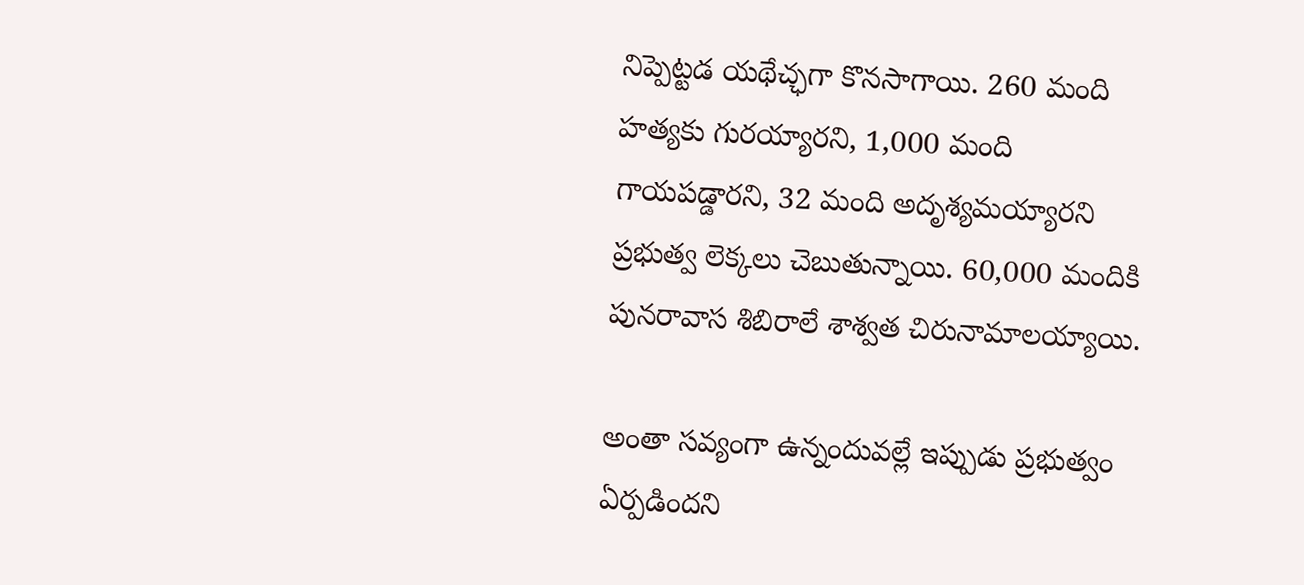నిప్పెట్టడ యథేచ్ఛగా కొనసాగాయి. 260 మంది హత్యకు గురయ్యారని, 1,000 మంది గాయపడ్డారని, 32 మంది అదృశ్యమయ్యారని ప్రభుత్వ లెక్కలు చెబుతున్నాయి. 60,000 మందికి పునరావాస శిబిరాలే శాశ్వత చిరునామాలయ్యాయి.

అంతా సవ్యంగా ఉన్నందువల్లే ఇప్పుడు ప్రభుత్వం ఏర్పడిందని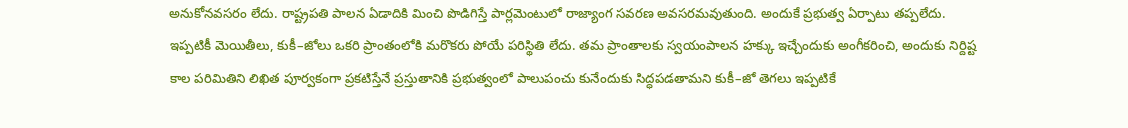అనుకోనవసరం లేదు. రాష్ట్రపతి పాలన ఏడాదికి మించి పొడిగిస్తే పార్లమెంటులో రాజ్యాంగ సవరణ అవసరమవుతుంది. అందుకే ప్రభుత్వ ఏర్పాటు తప్పలేదు. ఇప్పటికీ మెయితీలు, కుకీ–జోలు ఒకరి ప్రాంతంలోకి మరొకరు పోయే పరిస్థితి లేదు. తమ ప్రాంతాలకు స్వయంపాలన హక్కు ఇచ్చేందుకు అంగీకరించి, అందుకు నిర్దిష్ట కాల పరిమితిని లిఖిత పూర్వకంగా ప్రకటిస్తేనే ప్రస్తుతానికి ప్రభుత్వంలో పాలుపంచు కునేందుకు సిద్ధపడతామని కుకీ–జో తెగలు ఇప్పటికే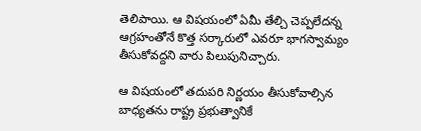తెలిపాయి. ఆ విషయంలో ఏమీ తేల్చి చెప్పలేదన్న ఆగ్రహంతోనే కొత్త సర్కారులో ఎవరూ భాగస్వామ్యం తీసుకోవద్దని వారు పిలుపునిచ్చారు.

ఆ విషయంలో తదుపరి నిర్ణయం తీసుకోవాల్సిన బాధ్యతను రాష్ట్ర ప్రభుత్వానికే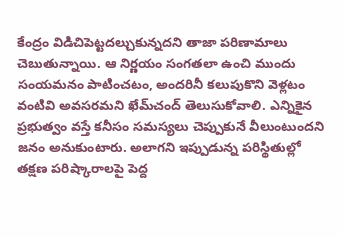కేంద్రం విడిచిపెట్టదల్చుకున్నదని తాజా పరిణామాలు చెబుతున్నాయి. ఆ నిర్ణయం సంగతలా ఉంచి ముందు సంయమనం పాటించటం, అందరినీ కలుపుకొని వెళ్లటం వంటివి అవసరమని ఖేమ్‌చంద్‌ తెలుసుకోవాలి. ఎన్నికైన ప్రభుత్వం వస్తే కనీసం సమస్యలు చెప్పుకునే వీలుంటుందని జనం అనుకుంటారు. అలాగని ఇప్పుడున్న పరిస్థితుల్లో తక్షణ పరిష్కారాలపై పెద్ద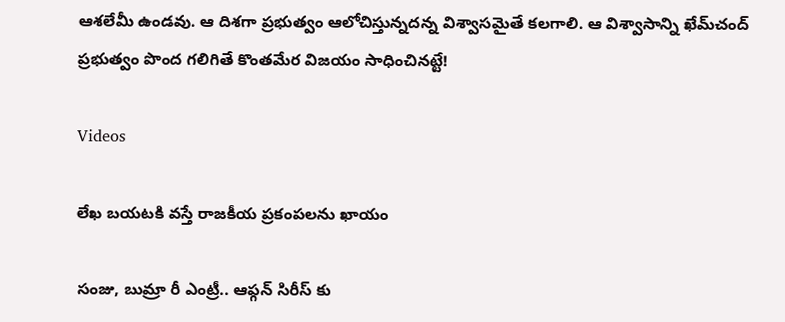ఆశలేమీ ఉండవు. ఆ దిశగా ప్రభుత్వం ఆలోచిస్తున్నదన్న విశ్వాసమైతే కలగాలి. ఆ విశ్వాసాన్ని ఖేమ్‌చంద్‌ ప్రభుత్వం పొంద గలిగితే కొంతమేర విజయం సాధించినట్టే!

Videos

లేఖ బయటకి వస్తే రాజకీయ ప్రకంపలను ఖాయం

సంజు, బుమ్రా రీ ఎంట్రీ.. ఆఫ్గన్ సిరీస్ కు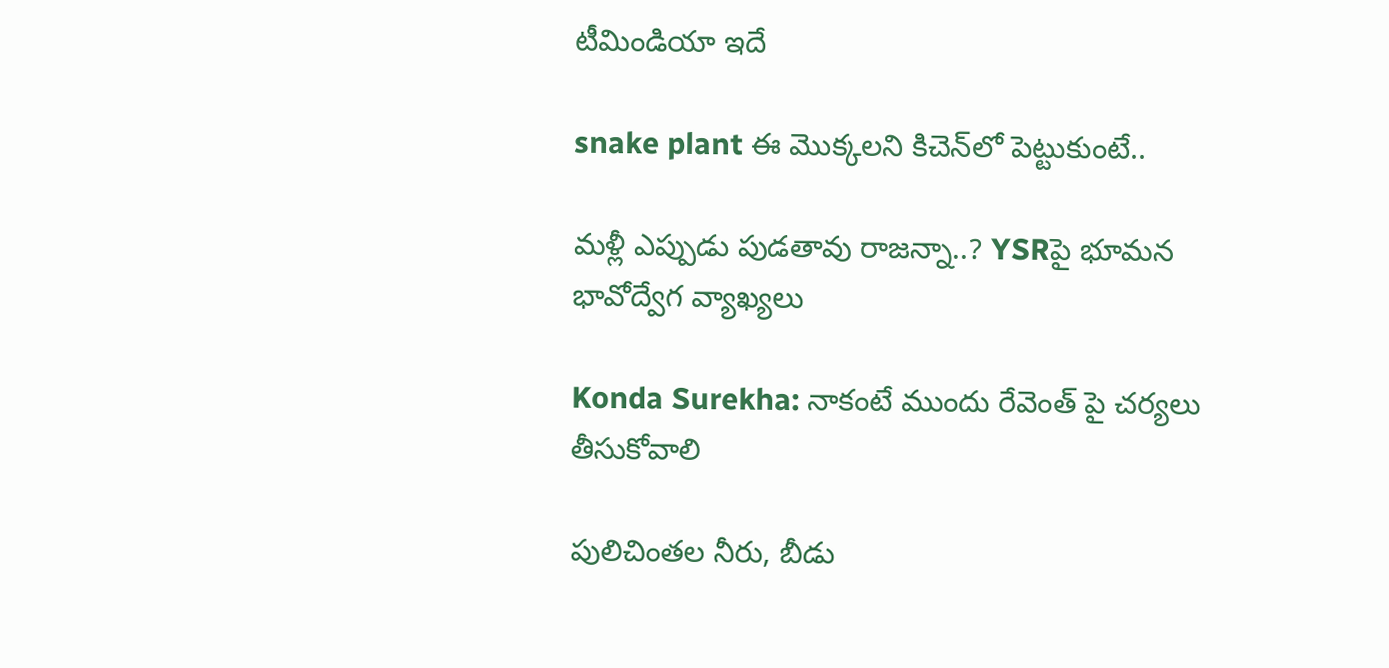టీమిండియా ఇదే

snake plant ఈ మొక్క‌ల‌ని కిచెన్‌లో పెట్టుకుంటే..

మళ్లీ ఎప్పుడు పుడతావు రాజన్నా..? YSRపై భూమన భావోద్వేగ వ్యాఖ్యలు

Konda Surekha: నాకంటే ముందు రేవెంత్ పై చర్యలు తీసుకోవాలి

పులిచింతల నీరు, బీడు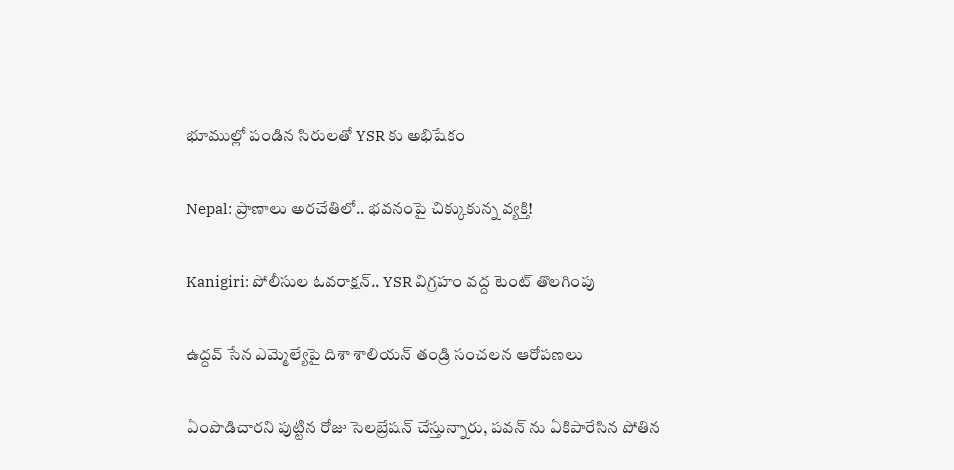భూముల్లో పండిన సిరులతో YSR కు అభిషేకం

Nepal: ప్రాణాలు అరచేతిలో.. భవనంపై చిక్కుకున్న వ్యక్తి!

Kanigiri: పోలీసుల ఓవరాక్షన్.. YSR విగ్రహం వద్ద టెంట్ తొలగింపు

ఉద్దవ్ సేన ఎమ్మెల్యేపై దిశా శాలియన్ తండ్రి సంచలన ఆరోపణలు

ఏంపొడిచారని పుట్టిన రోజు సెలబ్రేషన్ చేస్తున్నారు, పవన్ ను ఏకిపారేసిన పోతిన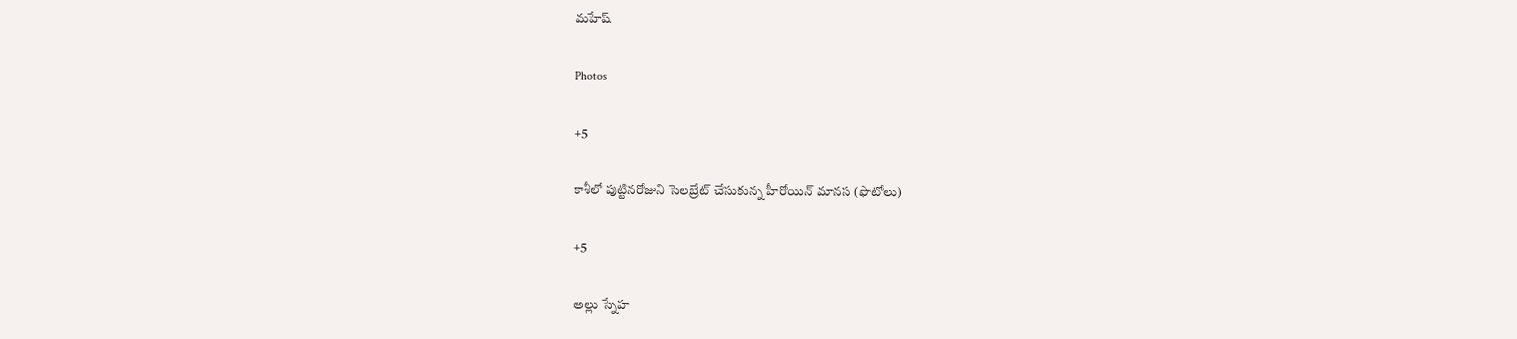మహేష్

Photos

+5

కాశీలో పుట్టినరోజుని సెలబ్రేట్ చేసుకున్న హీరోయిన్ మానస (ఫొటోలు)

+5

అల్లు స్నేహ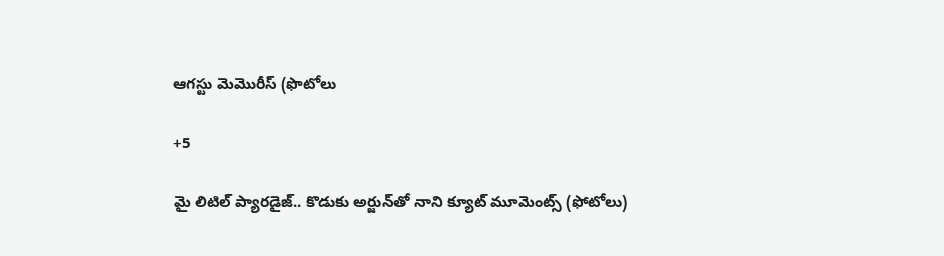ఆగస్టు మెమొరీస్ (ఫొటోలు

+5

మై లిటిల్ ప్యారడైజ్‌.. కొడుకు అర్జున్‌తో నాని క్యూట్ మూమెంట్స్‌ (ఫోటోలు)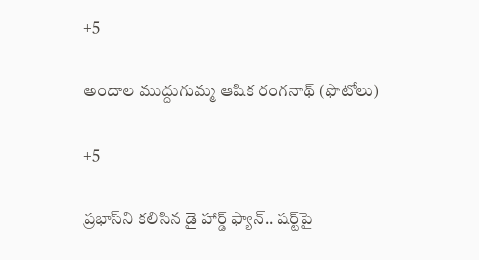+5

అందాల ముద్దుగుమ్మ ఆషిక రంగనాథ్ (ఫొటోలు)

+5

ప్రభాస్‌ని కలిసిన డై హార్డ్ ఫ్యాన్.. షర్ట్‌పై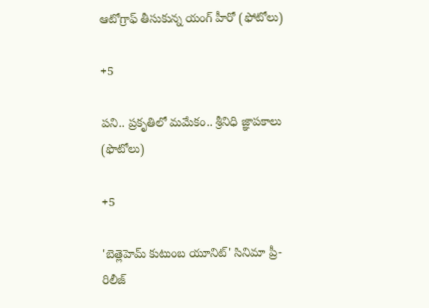ఆటోగ్రాఫ్‌ తీసుకున్న యంగ్‌ హీరో (ఫోటోలు)

+5

పని.. ప్రకృతిలో మమేకం.. శ్రీనిధి జ్ఞాపకాలు (ఫొటోలు)

+5

'బెత్లెహెమ్ కుటుంబ యూనిట్' సినిమా ప్రీ-రిలీజ్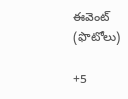ఈవెంట్ (ఫొటోలు)

+5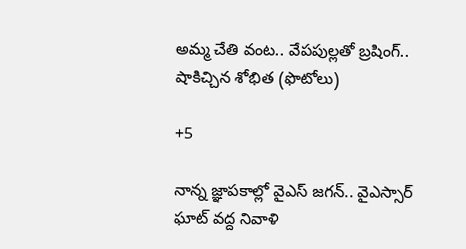అమ్మ చేతి వంట.. వేపపుల్లతో బ్రషింగ్.. షాకిచ్చిన శోభిత (ఫొటోలు)

+5

నాన్న జ్ఞాపకాల్లో వైఎస్‌ జగన్‌.. వైఎస్సార్‌ ఘాట్‌ వద్ద నివాళి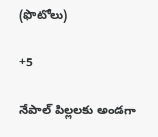(ఫొటోలు)

+5

నేపాల్ పిల్లలకు అండగా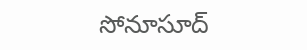సోనూసూద్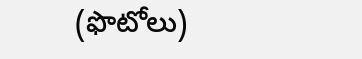(ఫొటోలు)